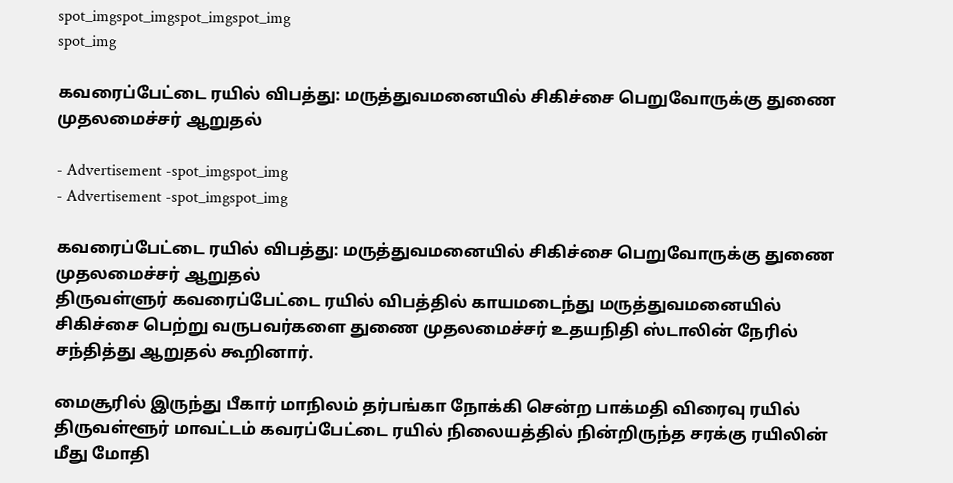spot_imgspot_imgspot_imgspot_img
spot_img

கவரைப்பேட்டை ரயில் விபத்து: மருத்துவமனையில் சிகிச்சை பெறுவோருக்கு துணை முதலமைச்சர் ஆறுதல்

- Advertisement -spot_imgspot_img
- Advertisement -spot_imgspot_img

கவரைப்பேட்டை ரயில் விபத்து: மருத்துவமனையில் சிகிச்சை பெறுவோருக்கு துணை முதலமைச்சர் ஆறுதல்
திருவள்ளுர் கவரைப்பேட்டை ரயில் விபத்தில் காயமடைந்து மருத்துவமனையில் சிகிச்சை பெற்று வருபவர்களை துணை முதலமைச்சர் உதயநிதி ஸ்டாலின் நேரில் சந்தித்து ஆறுதல் கூறினார்.

மைசூரில் இருந்து பீகார் மாநிலம் தர்பங்கா நோக்கி சென்ற பாக்மதி விரைவு ரயில் திருவள்ளூர் மாவட்டம் கவரப்பேட்டை ரயில் நிலையத்தில் நின்றிருந்த சரக்கு ரயிலின் மீது மோதி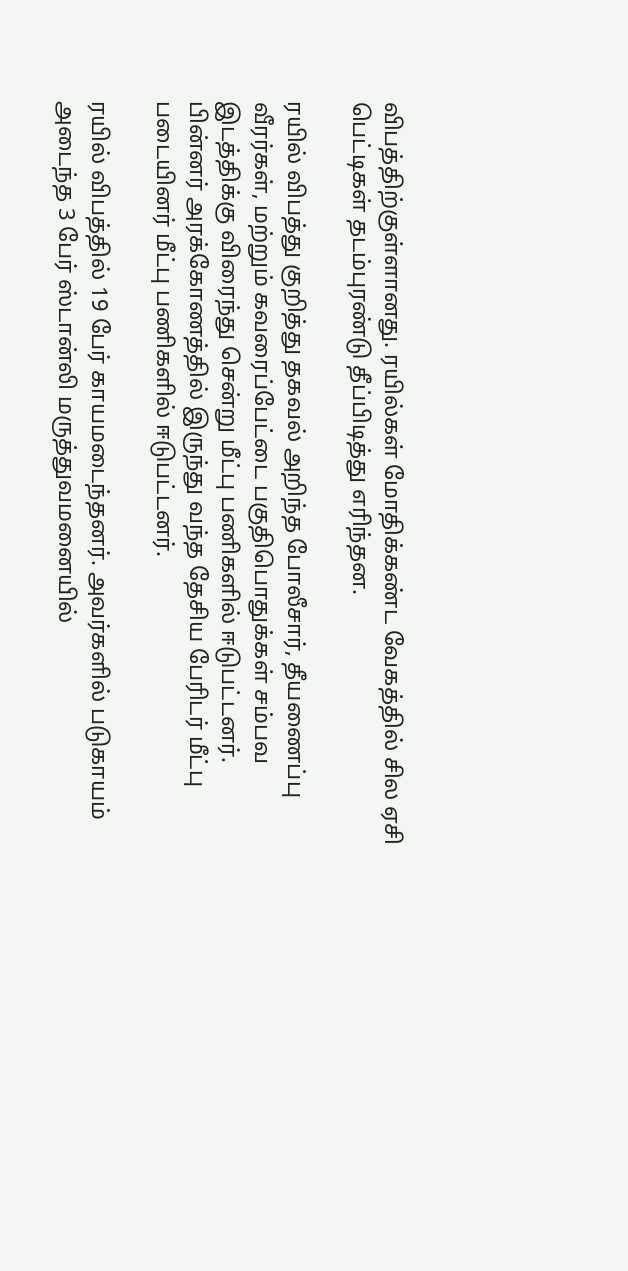விபத்திற்குள்ளானது. ரயில்கள் மோதிக்கண்ட வேகத்தில் சில ஏசி பெட்டிகள் தடம்புரண்டு தீப்பிடித்து எரிந்தன.

ரயில் விபத்து குறித்து தகவல் அறிந்த போலீசார், தீயணைப்பு வீரர்கள், மற்றும் கவரைப்பேட்டை பகுதிபொதுக்கள் சம்பவ இடத்திக்கு விரைந்து சென்று மீட்பு பணிகளில் ஈடுபட்டனர். பின்னர் அரக்கோணத்தில் இருந்து வந்த தேசிய பேரிடர் மீட்பு படையினர் மீட்பு பணிகளில் ஈடுபட்டனர்.

ரயில் விபத்தில் 19 பேர் காயமடைந்தனர். அவர்களில் படுகாயம் அடைந்த 3 பேர் ஸ்டான்லி மருத்துவமனையில்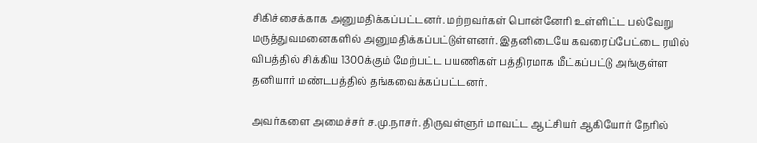சிகிச்சைக்காக அனுமதிக்கப்பட்டனர். மற்றவர்கள் பொன்னேரி உள்ளிட்ட பல்வேறு மருத்துவமனைகளில் அனுமதிக்கப்பட்டுள்ளனர். இதனிடையே கவரைப்பேட்டை ரயில் விபத்தில் சிக்கிய 1300க்கும் மேற்பட்ட பயணிகள் பத்திரமாக மீட்கப்பட்டு அங்குள்ள தனியார் மண்டபத்தில் தங்கவைக்கப்பட்டனர்.

அவர்களை அமைச்சர் ச.மு.நாசர். திருவள்ளுர் மாவட்ட ஆட்சியர் ஆகியோர் நேரில்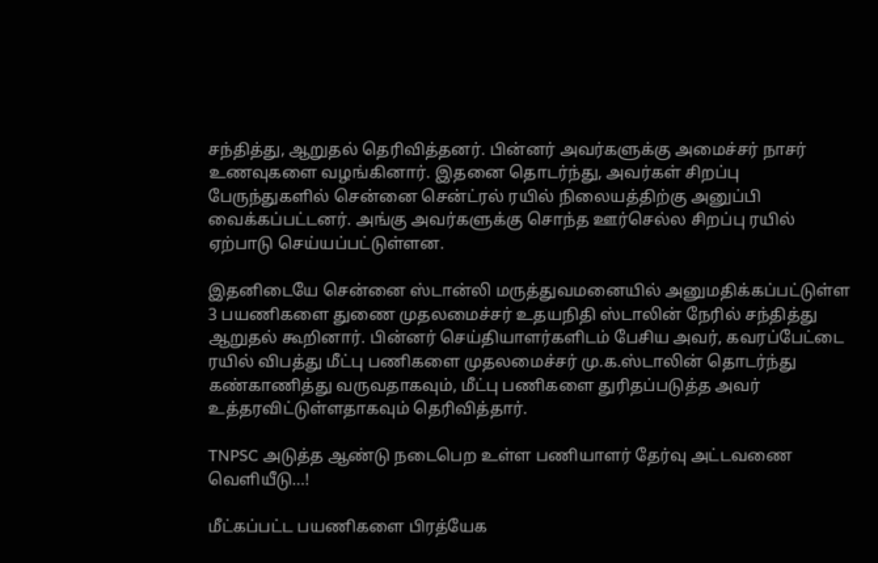சந்தித்து, ஆறுதல் தெரிவித்தனர். பின்னர் அவர்களுக்கு அமைச்சர் நாசர் உணவுகளை வழங்கினார். இதனை தொடர்ந்து, அவர்கள் சிறப்பு பேருந்துகளில் சென்னை சென்ட்ரல் ரயில் நிலையத்திற்கு அனுப்பி வைக்கப்பட்டனர். அங்கு அவர்களுக்கு சொந்த ஊர்செல்ல சிறப்பு ரயில் ஏற்பாடு செய்யப்பட்டுள்ளன.

இதனிடையே சென்னை ஸ்டான்லி மருத்துவமனையில் அனுமதிக்கப்பட்டுள்ள 3 பயணிகளை துணை முதலமைச்சர் உதயநிதி ஸ்டாலின் நேரில் சந்தித்து
ஆறுதல் கூறினார். பின்னர் செய்தியாளர்களிடம் பேசிய அவர், கவரப்பேட்டை ரயில் விபத்து மீட்பு பணிகளை முதலமைச்சர் மு.க.ஸ்டாலின் தொடர்ந்து கண்காணித்து வருவதாகவும், மீட்பு பணிகளை துரிதப்படுத்த அவர் உத்தரவிட்டுள்ளதாகவும் தெரிவித்தார்.

TNPSC அடுத்த ஆண்டு நடைபெற உள்ள பணியாளர் தேர்வு அட்டவணை வெளியீடு…!

மீட்கப்பட்ட பயணிகளை பிரத்யேக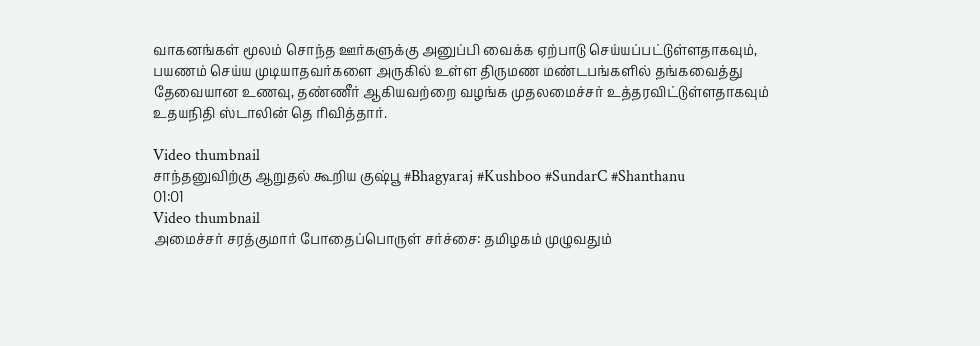வாகனங்கள் மூலம் சொந்த ஊர்களுக்கு அனுப்பி வைக்க ஏற்பாடு செய்யப்பட்டுள்ளதாகவும், பயணம் செய்ய முடியாதவர்களை அருகில் உள்ள திருமண மண்டபங்களில் தங்கவைத்து தேவையான உணவு, தண்ணீர் ஆகியவற்றை வழங்க முதலமைச்சர் உத்தரவிட்டுள்ளதாகவும் உதயநிதி ஸ்டாலின் தெ ரிவித்தார்.

Video thumbnail
சாந்தனுவிற்கு ஆறுதல் கூறிய குஷ்பூ #Bhagyaraj #Kushboo #SundarC #Shanthanu
01:01
Video thumbnail
அமைச்சர் சரத்குமார் போதைப்பொருள் சர்ச்சை: தமிழகம் முழுவதும்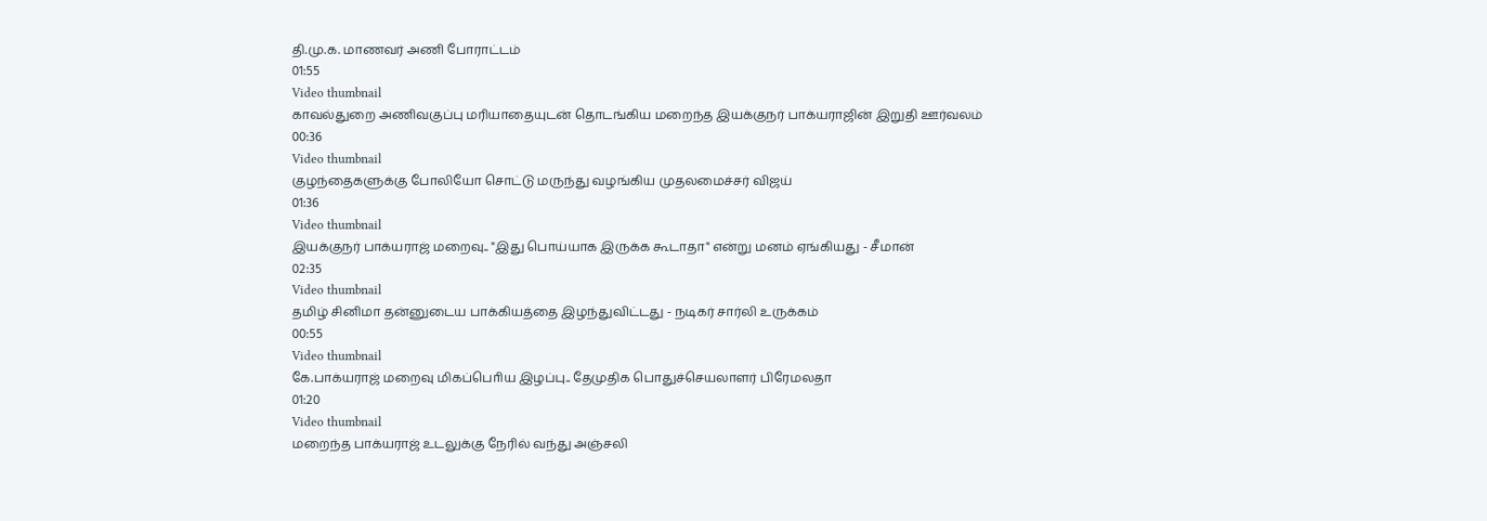தி.மு.க. மாணவர் அணி போராட்டம்
01:55
Video thumbnail
காவல்துறை அணிவகுப்பு மரியாதையுடன் தொடங்கிய மறைந்த இயக்குநர் பாக்யராஜின் இறுதி ஊர்வலம்
00:36
Video thumbnail
குழந்தைகளுக்கு போலியோ சொட்டு மருந்து வழங்கிய முதலமைச்சர் விஜய்
01:36
Video thumbnail
இயக்குநர் பாக்யராஜ் மறைவு.. "இது பொய்யாக இருக்க கூடாதா" என்று மனம் ஏங்கியது - சீமான்
02:35
Video thumbnail
தமிழ் சினிமா தன்னுடைய பாக்கியத்தை இழந்துவிட்டது - நடிகர் சார்லி உருக்கம்
00:55
Video thumbnail
கே.பாக்யராஜ் மறைவு மிகப்பொிய இழப்பு.. தேமுதிக பொதுச்செயலாளர் பிரேமலதா
01:20
Video thumbnail
மறைந்த பாக்யராஜ் உடலுக்கு நேரில் வந்து அஞ்சலி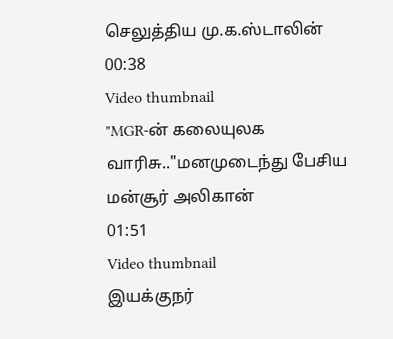செலுத்திய மு.க.ஸ்டாலின்
00:38
Video thumbnail
"MGR-ன் கலையுலக வாரிசு.."மனமுடைந்து பேசிய மன்சூர் அலிகான்
01:51
Video thumbnail
இயக்குநர்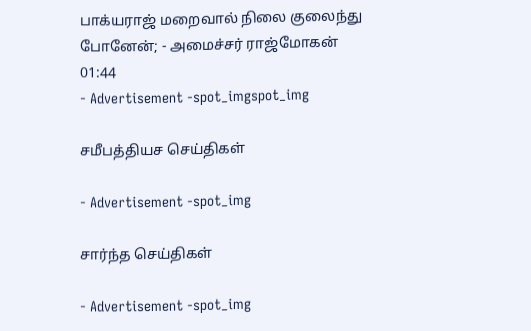பாக்யராஜ் மறைவால் நிலை குலைந்து போனேன்; - அமைச்சர் ராஜ்மோகன்
01:44
- Advertisement -spot_imgspot_img

சமீபத்தியச செய்திகள்

- Advertisement -spot_img

சார்ந்த செய்திகள்

- Advertisement -spot_img